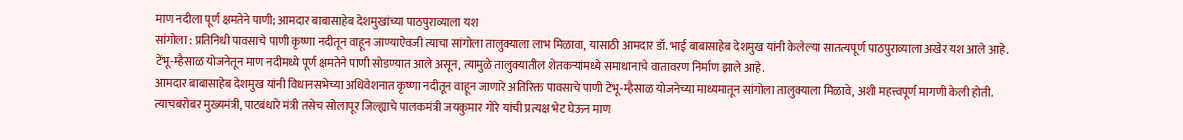माण नदीला पूर्ण क्षमतेने पाणी; आमदार बाबासाहेब देशमुखांच्या पाठपुराव्याला यश
सांगोला : प्रतिनिधी पावसाचे पाणी कृष्णा नदीतून वाहून जाण्याऐवजी त्याचा सांगोला तालुक्याला लाभ मिळावा, यासाठी आमदार डॉ. भाई बाबासाहेब देशमुख यांनी केलेल्या सातत्यपूर्ण पाठपुराव्याला अखेर यश आले आहे.
टेंभू-म्हैसाळ योजनेतून माण नदीमध्ये पूर्ण क्षमतेने पाणी सोडण्यात आले असून, त्यामुळे तालुक्यातील शेतकऱ्यांमध्ये समाधानाचे वातावरण निर्माण झाले आहे.
आमदार बाबासाहेब देशमुख यांनी विधानसभेच्या अधिवेशनात कृष्णा नदीतून वाहून जाणारे अतिरिक्त पावसाचे पाणी टेंभू-म्हैसाळ योजनेच्या माध्यमातून सांगोला तालुक्याला मिळावे, अशी महत्त्वपूर्ण मागणी केली होती.
त्याचबरोबर मुख्यमंत्री, पाटबंधारे मंत्री तसेच सोलापूर जिल्ह्याचे पालकमंत्री जयकुमार गोरे यांची प्रत्यक्ष भेट घेऊन माण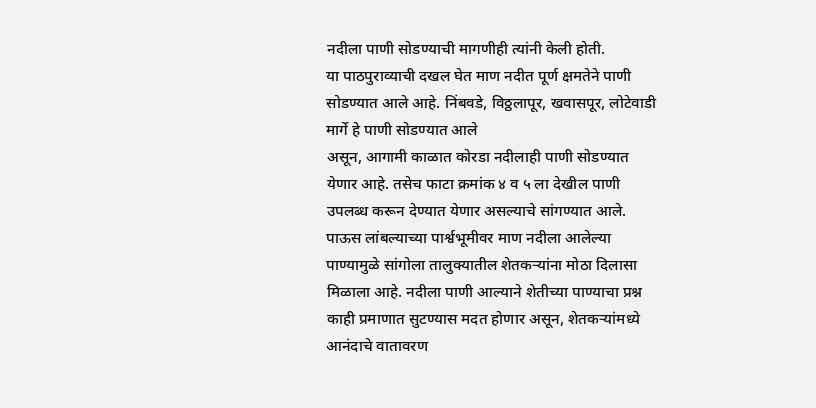नदीला पाणी सोडण्याची मागणीही त्यांनी केली होती.
या पाठपुराव्याची दखल घेत माण नदीत पूर्ण क्षमतेने पाणी सोडण्यात आले आहे. निंबवडे, विठ्ठलापूर, खवासपूर, लोटेवाडी मार्गे हे पाणी सोडण्यात आले
असून, आगामी काळात कोरडा नदीलाही पाणी सोडण्यात येणार आहे. तसेच फाटा क्रमांक ४ व ५ ला देखील पाणी उपलब्ध करून देण्यात येणार असल्याचे सांगण्यात आले.
पाऊस लांबल्याच्या पार्श्वभूमीवर माण नदीला आलेल्या पाण्यामुळे सांगोला तालुक्यातील शेतकऱ्यांना मोठा दिलासा मिळाला आहे. नदीला पाणी आल्याने शेतीच्या पाण्याचा प्रश्न काही प्रमाणात सुटण्यास मदत होणार असून, शेतकऱ्यांमध्ये आनंदाचे वातावरण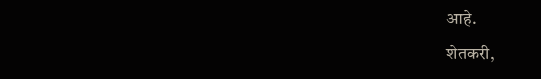आहे.
शेतकरी,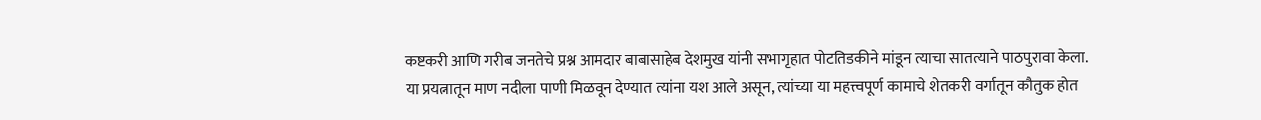कष्टकरी आणि गरीब जनतेचे प्रश्न आमदार बाबासाहेब देशमुख यांनी सभागृहात पोटतिडकीने मांडून त्याचा सातत्याने पाठपुरावा केला.
या प्रयत्नातून माण नदीला पाणी मिळवून देण्यात त्यांना यश आले असून, त्यांच्या या महत्त्वपूर्ण कामाचे शेतकरी वर्गातून कौतुक होत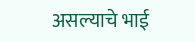असल्याचे भाई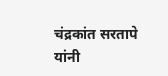चंद्रकांत सरतापे यांनी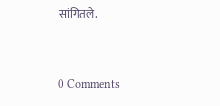सांगितले.


0 Comments